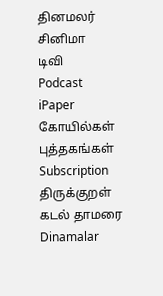தினமலர்
சினிமா
டிவி
Podcast
iPaper
கோயில்கள்
புத்தகங்கள்
Subscription
திருக்குறள்
கடல் தாமரை
Dinamalar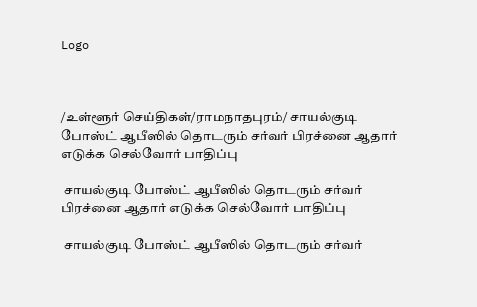Logo



/உள்ளூர் செய்திகள்/ராமநாதபுரம்/ சாயல்குடி போஸ்ட் ஆபீஸில் தொடரும் சர்வர் பிரச்னை ஆதார் எடுக்க செல்வோர் பாதிப்பு

 சாயல்குடி போஸ்ட் ஆபீஸில் தொடரும் சர்வர் பிரச்னை ஆதார் எடுக்க செல்வோர் பாதிப்பு

 சாயல்குடி போஸ்ட் ஆபீஸில் தொடரும் சர்வர்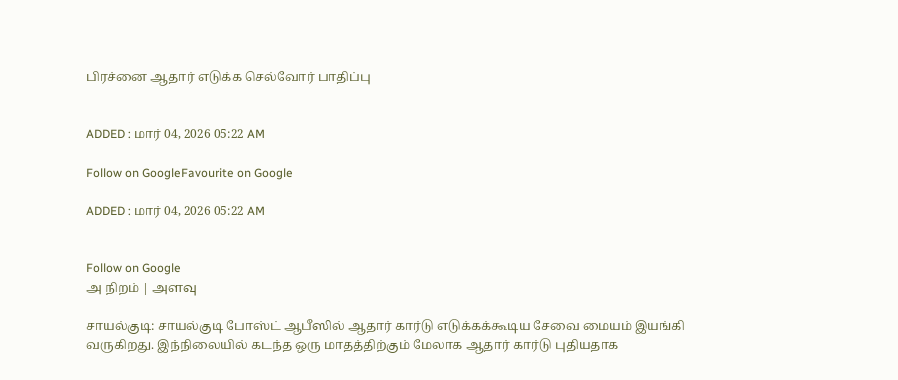பிரச்னை ஆதார் எடுக்க செல்வோர் பாதிப்பு


ADDED : மார் 04, 2026 05:22 AM

Follow on GoogleFavourite on Google

ADDED : மார் 04, 2026 05:22 AM


Follow on Google
அ நிறம் | அளவு

சாயல்குடி: சாயல்குடி போஸ்ட் ஆபீஸில் ஆதார் கார்டு எடுக்கக்கூடிய சேவை மையம் இயங்கி வருகிறது. இந்நிலையில் கடந்த ஒரு மாதத்திற்கும் மேலாக ஆதார் கார்டு புதியதாக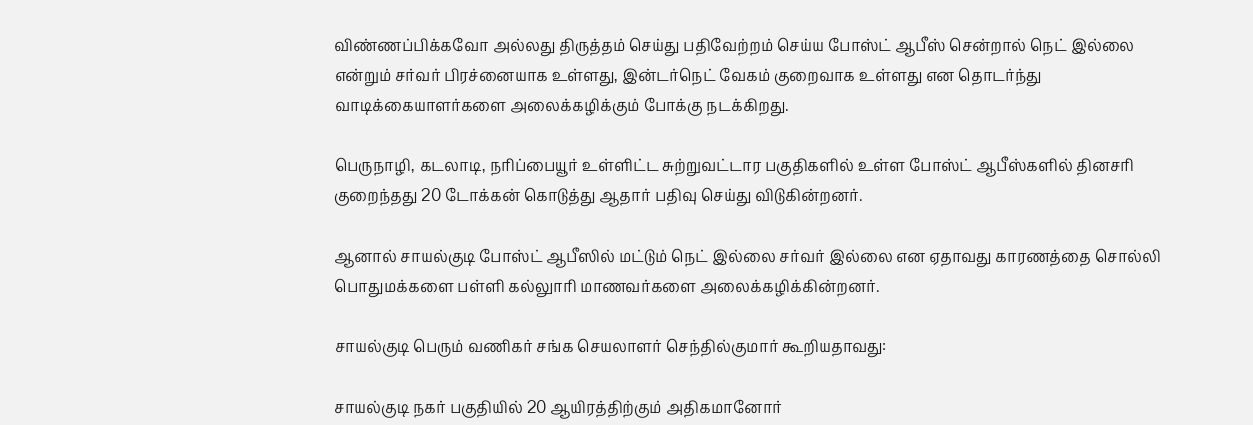விண்ணப்பிக்கவோ அல்லது திருத்தம் செய்து பதிவேற்றம் செய்ய போஸ்ட் ஆபீஸ் சென்றால் நெட் இல்லை என்றும் சர்வர் பிரச்னையாக உள்ளது, இன்டர்நெட் வேகம் குறைவாக உள்ளது என தொடர்ந்து வாடிக்கையாளர்களை அலைக்கழிக்கும் போக்கு நடக்கிறது.

பெருநாழி, கடலாடி, நரிப்பையூர் உள்ளிட்ட சுற்றுவட்டார பகுதிகளில் உள்ள போஸ்ட் ஆபீஸ்களில் தினசரி குறைந்தது 20 டோக்கன் கொடுத்து ஆதார் பதிவு செய்து விடுகின்றனர்.

ஆனால் சாயல்குடி போஸ்ட் ஆபீஸில் மட்டும் நெட் இல்லை சர்வர் இல்லை என ஏதாவது காரணத்தை சொல்லி பொதுமக்களை பள்ளி கல்லுாரி மாணவர்களை அலைக்கழிக்கின்றனர்.

சாயல்குடி பெரும் வணிகர் சங்க செயலாளர் செந்தில்குமார் கூறியதாவது:

சாயல்குடி நகர் பகுதியில் 20 ஆயிரத்திற்கும் அதிகமானோர்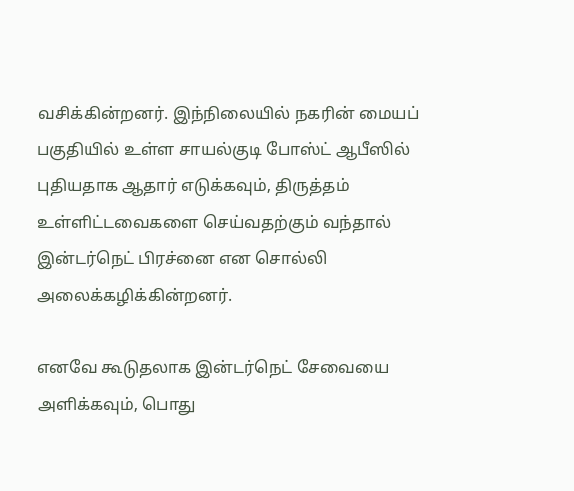வசிக்கின்றனர். இந்நிலையில் நகரின் மையப் பகுதியில் உள்ள சாயல்குடி போஸ்ட் ஆபீஸில் புதியதாக ஆதார் எடுக்கவும், திருத்தம் உள்ளிட்டவைகளை செய்வதற்கும் வந்தால் இன்டர்நெட் பிரச்னை என சொல்லி அலைக்கழிக்கின்றனர்.

எனவே கூடுதலாக இன்டர்நெட் சேவையை அளிக்கவும், பொது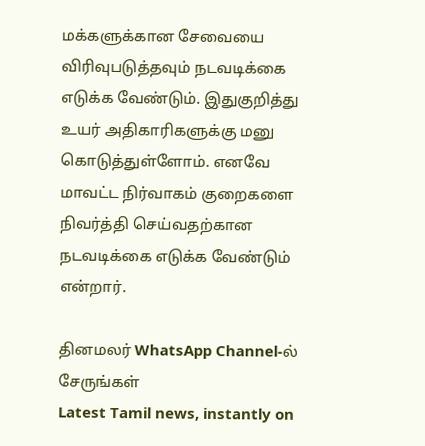மக்களுக்கான சேவையை விரிவுபடுத்தவும் நடவடிக்கை எடுக்க வேண்டும். இதுகுறித்து உயர் அதிகாரிகளுக்கு மனு கொடுத்துள்ளோம். எனவே மாவட்ட நிர்வாகம் குறைகளை நிவர்த்தி செய்வதற்கான நடவடிக்கை எடுக்க வேண்டும் என்றார்.

தினமலர் WhatsApp Channel-ல் சேருங்கள்
Latest Tamil news, instantly on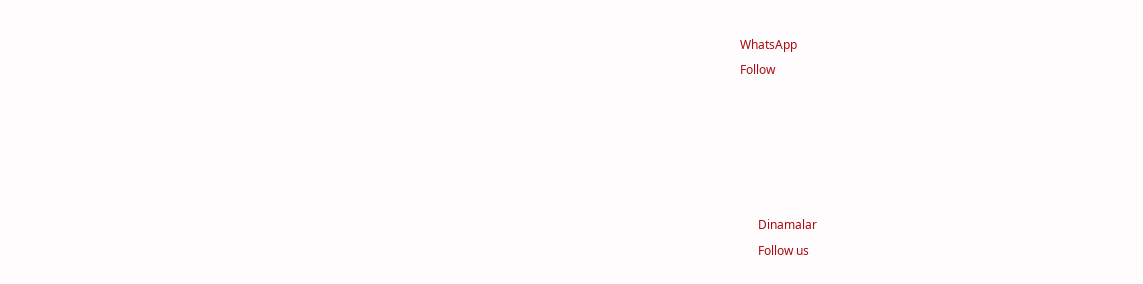WhatsApp
Follow





      Dinamalar
      Follow us